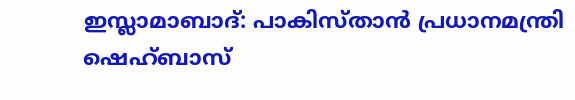ഇസ്ലാമാബാദ്: പാകിസ്താൻ പ്രധാനമന്ത്രി ഷെഹ്ബാസ്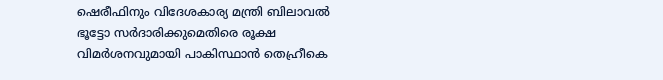ഷെരീഫിനും വിദേശകാര്യ മന്ത്രി ബിലാവൽ ഭൂട്ടോ സർദാരിക്കുമെതിരെ രൂക്ഷ വിമർശനവുമായി പാകിസ്ഥാൻ തെഹ്രീകെ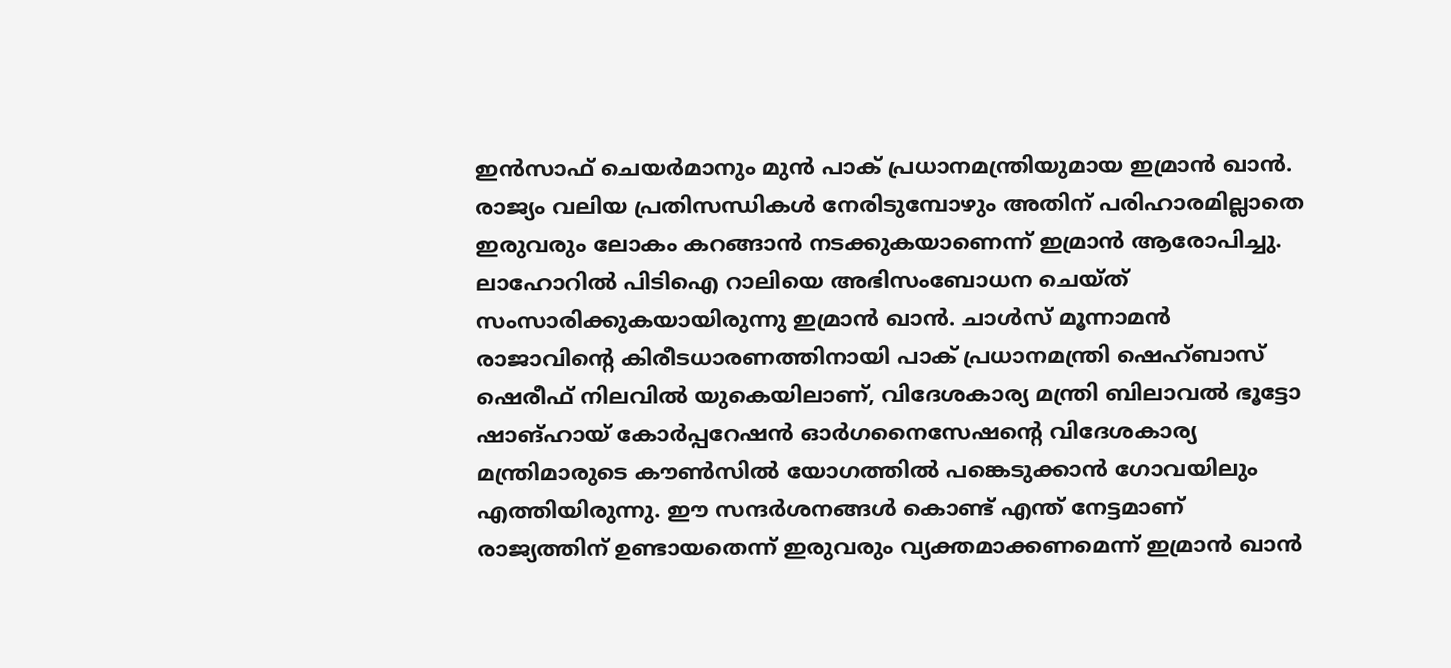ഇൻസാഫ് ചെയർമാനും മുൻ പാക് പ്രധാനമന്ത്രിയുമായ ഇമ്രാൻ ഖാൻ. രാജ്യം വലിയ പ്രതിസന്ധികൾ നേരിടുമ്പോഴും അതിന് പരിഹാരമില്ലാതെ ഇരുവരും ലോകം കറങ്ങാൻ നടക്കുകയാണെന്ന് ഇമ്രാൻ ആരോപിച്ചു.
ലാഹോറിൽ പിടിഐ റാലിയെ അഭിസംബോധന ചെയ്ത് സംസാരിക്കുകയായിരുന്നു ഇമ്രാൻ ഖാൻ. ചാൾസ് മൂന്നാമൻ രാജാവിന്റെ കിരീടധാരണത്തിനായി പാക് പ്രധാനമന്ത്രി ഷെഹ്ബാസ് ഷെരീഫ് നിലവിൽ യുകെയിലാണ്, വിദേശകാര്യ മന്ത്രി ബിലാവൽ ഭൂട്ടോ ഷാങ്ഹായ് കോർപ്പറേഷൻ ഓർഗനൈസേഷന്റെ വിദേശകാര്യ മന്ത്രിമാരുടെ കൗൺസിൽ യോഗത്തിൽ പങ്കെടുക്കാൻ ഗോവയിലും എത്തിയിരുന്നു. ഈ സന്ദർശനങ്ങൾ കൊണ്ട് എന്ത് നേട്ടമാണ് രാജ്യത്തിന് ഉണ്ടായതെന്ന് ഇരുവരും വ്യക്തമാക്കണമെന്ന് ഇമ്രാൻ ഖാൻ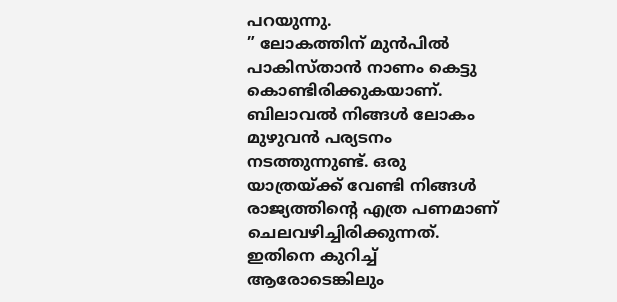പറയുന്നു.
” ലോകത്തിന് മുൻപിൽ പാകിസ്താൻ നാണം കെട്ടു കൊണ്ടിരിക്കുകയാണ്. ബിലാവൽ നിങ്ങൾ ലോകം മുഴുവൻ പര്യടനം നടത്തുന്നുണ്ട്. ഒരു യാത്രയ്ക്ക് വേണ്ടി നിങ്ങൾ രാജ്യത്തിന്റെ എത്ര പണമാണ് ചെലവഴിച്ചിരിക്കുന്നത്. ഇതിനെ കുറിച്ച് ആരോടെങ്കിലും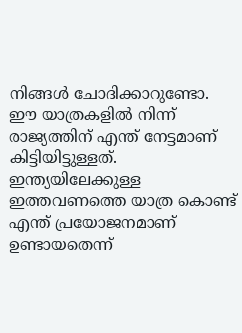നിങ്ങൾ ചോദിക്കാറുണ്ടോ. ഈ യാത്രകളിൽ നിന്ന് രാജ്യത്തിന് എന്ത് നേട്ടമാണ് കിട്ടിയിട്ടുള്ളത്. ഇന്ത്യയിലേക്കുള്ള ഇത്തവണത്തെ യാത്ര കൊണ്ട് എന്ത് പ്രയോജനമാണ് ഉണ്ടായതെന്ന്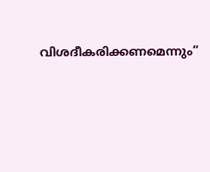വിശദീകരിക്കണമെന്നും”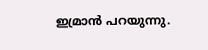ഇമ്രാൻ പറയുന്നു.